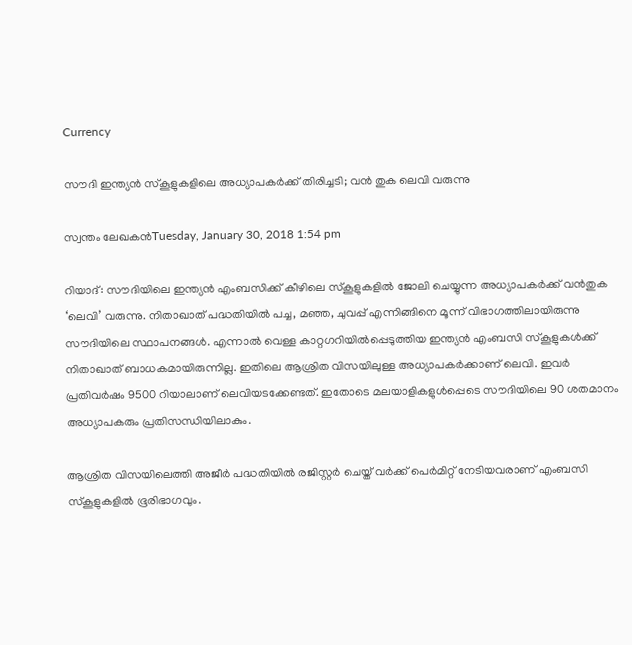Currency

സൗദി ഇന്ത്യന്‍ സ്‌കൂളുകളിലെ അധ്യാപകര്‍ക്ക് തിരിച്ചടി; വന്‍ തുക ലെവി വരുന്നു

സ്വന്തം ലേഖകന്‍Tuesday, January 30, 2018 1:54 pm

റിയാദ്: സൗദിയിലെ ഇന്ത്യന്‍ എംബസിക്ക് കീഴിലെ സ്‌കൂളുകളില്‍ ജോലി ചെയ്യുന്ന അധ്യാപകര്‍ക്ക് വന്‍തുക ‘ലെവി’ വരുന്നു. നിതാഖാത് പദ്ധതിയില്‍ പച്ച, മഞ്ഞ, ചുവപ്പ് എന്നിങ്ങിനെ മൂന്ന് വിഭാഗത്തിലായിരുന്നു സൗദിയിലെ സ്ഥാപനങ്ങള്‍. എന്നാല്‍ വെള്ള കാറ്റഗറിയില്‍പ്പെടുത്തിയ ഇന്ത്യന്‍ എംബസി സ്‌കൂളുകള്‍ക്ക് നിതാഖാത് ബാധകമായിരുന്നില്ല. ഇതിലെ ആശ്രിത വിസയിലുള്ള അധ്യാപകര്‍ക്കാണ് ലെവി. ഇവര്‍ പ്രതിവര്‍ഷം 9500 റിയാലാണ് ലെവിയടക്കേണ്ടത്. ഇതോടെ മലയാളികളുള്‍പ്പെടെ സൗദിയിലെ 90 ശതമാനം അധ്യാപകരും പ്രതിസന്ധിയിലാകും.

ആശ്രിത വിസയിലെത്തി അജീര്‍ പദ്ധതിയില്‍ രജിസ്റ്റര്‍ ചെയ്ത് വര്‍ക്ക് പെര്‍മിറ്റ് നേടിയവരാണ് എംബസി സ്‌കൂളുകളില്‍ ഭൂരിഭാഗവും.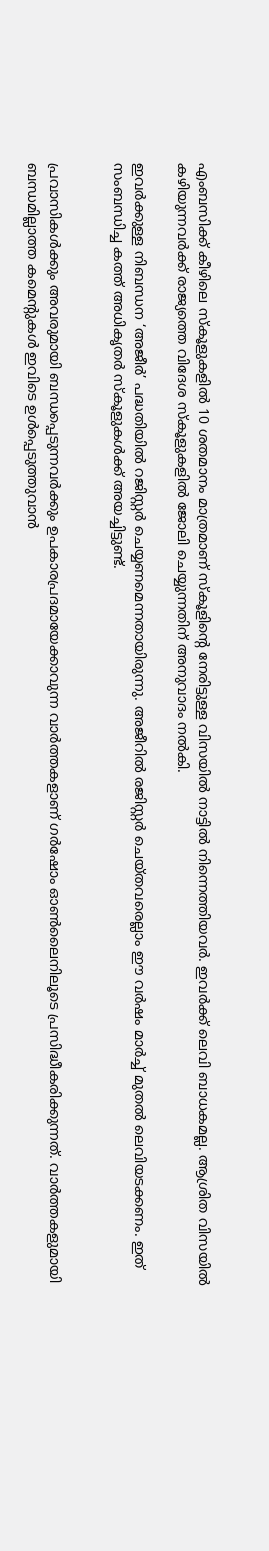എംബസിക്ക് കീഴിലെ സ്‌കൂളുകളില്‍ 10 ശതമാനം മാത്രമാണ് സ്‌കൂളിന്റെ നേരിട്ടുള്ള വിസയില്‍ നാട്ടില്‍ നിന്നെത്തിയവര്‍. ഇവര്‍ക്ക് ലെവി ബാധകമല്ല. ആശ്രിത വിസയില്‍ കഴിയുന്നവര്‍ക്ക് രാജ്യത്തെ വിദേശ സ്‌കൂളുകളില്‍ ജോലി ചെയ്യുന്നതിന് അനുവാദം നല്‍കി.

ഇവര്‍ക്കുള്ള നിബന്ധന ‘അജീര്‍’ പദ്ധതിയില്‍ റജിസ്റ്റര്‍ ചെയ്യണമെന്നതായിരുന്നു. അജീറില്‍ രജിസ്റ്റര്‍ ചെയ്തവരെല്ലാം ഈ വര്‍ഷം മാര്‍ച്ച് മുതല്‍ ലെവിയടക്കണം. ഇത് സംബന്ധിച്ച കത്ത് അധികൃതര്‍ സ്‌കൂളുകള്‍ക്ക് അയച്ചിട്ടുണ്ട്.


പ്രവാസികൾക്കും അവരുമായി ബന്ധപ്പെടുന്നവർക്കും ഉപകാരപ്രദമായേക്കാവുന്ന വാർത്തകളാണ് ഗർഷോം ഓൺലൈനിലൂടെ പ്രസിദ്ധീകരിക്കുന്നത്. വാർത്തകളുമായി ബന്ധമില്ലാത്ത കമെന്റുകൾ ഇവിടെ ഉൾപ്പെടുത്തുവാൻ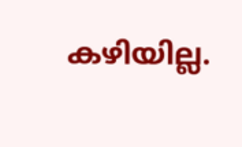കഴിയില്ല.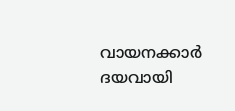വായനക്കാർ ദയവായി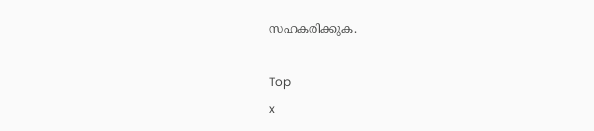സഹകരിക്കുക.

Top
x